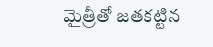మైత్రీతో జతకట్టిన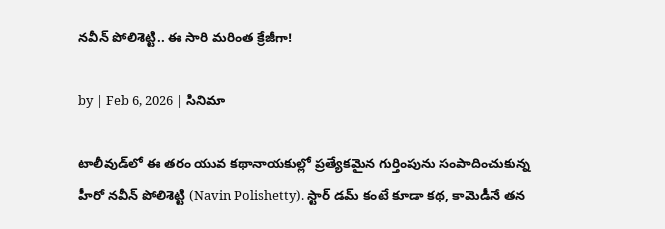నవీన్ పోలిశెట్టి.. ఈ సారి మ‌రింత క్రేజీగా!

by | Feb 6, 2026 | సినిమా

టాలీవుడ్‌లో ఈ తరం యువ కథానాయకుల్లో ప్రత్యేకమైన గుర్తింపును సంపాదించుకున్న హీరో నవీన్ పోలిశెట్టి (Navin Polishetty). స్టార్ డమ్ కంటే కూడా కథ, కామెడీనే తన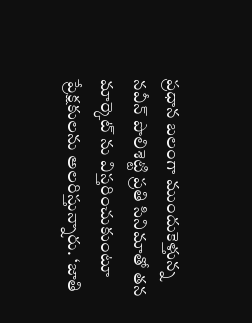ప్రధాన బలంగా ముందుకెళ్తున్న నవీన్ పొలిశెట్టి ప్రతి సినిమాతో తన మార్కెట్ ను విస్తరించుకుంటూ ప్రేక్షకులను అలరిస్తున్నారు. ‘జాతి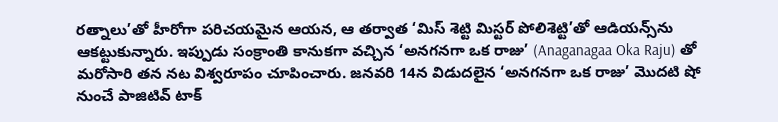రత్నాలు’తో హీరోగా పరిచయమైన ఆయన, ఆ తర్వాత ‘మిస్ శెట్టి మిస్టర్ పోలిశెట్టి’తో ఆడియన్స్‌ను ఆకట్టుకున్నారు. ఇప్పుడు సంక్రాంతి కానుకగా వచ్చిన ‘అనగనగా ఒక రాజు’ (Anaganagaa Oka Raju) తో మరోసారి తన నట విశ్వరూపం చూపించారు. జనవరి 14న విడుదలైన ‘అనగనగా ఒక రాజు’ మొదటి షో నుంచే పాజిటివ్ టాక్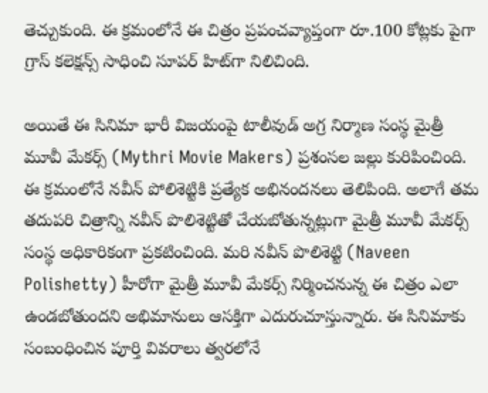తెచ్చుకుంది. ఈ క్రమంలోనే ఈ చిత్రం ప్రపంచవ్యాప్తంగా రూ.100 కోట్లకు పైగా గ్రాస్ కలెక్షన్స్ సాధించి సూపర్ హిట్‌గా నిలిచింది.

అయితే ఈ సినిమా భారీ విజ‌యంపై టాలీవుడ్ అగ్ర నిర్మాణ సంస్థ మైత్రీ మూవీ మేకర్స్ (Mythri Movie Makers) ప్రశంసల జల్లు కురిపించింది. ఈ క్రమంలోనే నవీన్‌ పోలిశెట్టికి ప్రత్యేక అభినందనలు తెలిపింది. అలాగే త‌మ తదుప‌రి చిత్రాన్ని నవీన్ పొలిశెట్టితో చేయబోతున్నట్లుగా మైత్రీ మూవీ మేకర్స్ సంస్థ అధికారికంగా ప్రకటించింది. మరి నవీన్ పొలిశెట్టి (Naveen Polishetty) హీరోగా మైత్రీ మూవీ మేకర్స్ నిర్మించనున్న ఈ చిత్రం ఎలా ఉండ‌బోతుంద‌ని అభిమానులు ఆసక్తిగా ఎదురుచూస్తున్నారు. ఈ సినిమాకు సంబంధించిన పూర్తి వివరాలు త్వరలోనే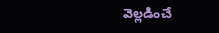వెల్లడించే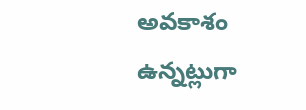అవకాశం ఉన్నట్లుగా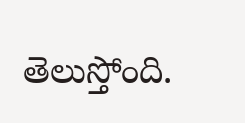తెలుస్తోంది.